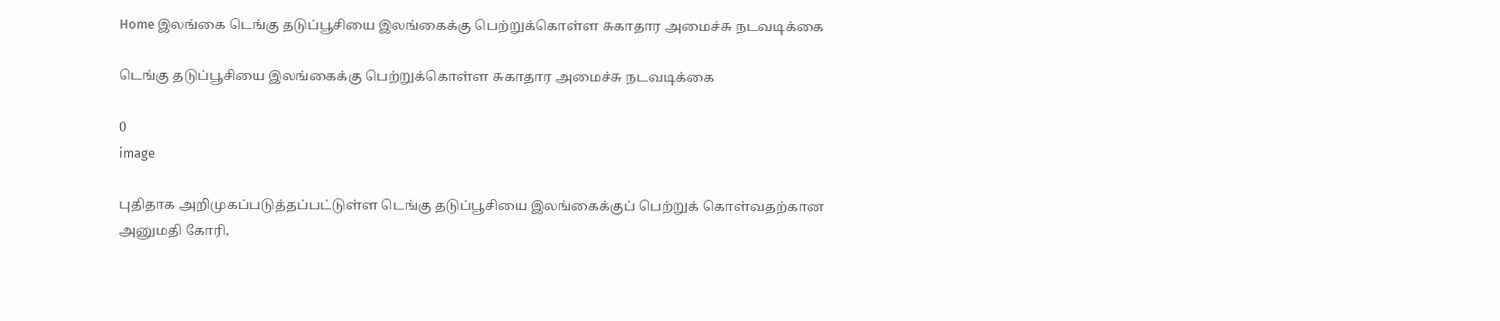Home இலங்கை டெங்கு தடுப்பூசியை இலங்கைக்கு பெற்றுக்கொள்ள சுகாதார அமைச்சு நடவடிக்கை

டெங்கு தடுப்பூசியை இலங்கைக்கு பெற்றுக்கொள்ள சுகாதார அமைச்சு நடவடிக்கை

0
image

புதிதாக அறிமுகப்படுத்தப்பட்டுள்ள டெங்கு தடுப்பூசியை இலங்கைக்குப் பெற்றுக் கொள்வதற்கான அனுமதி கோரி,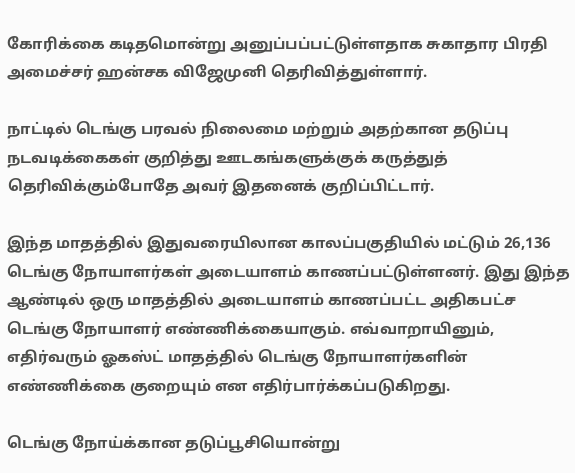கோரிக்கை கடிதமொன்று அனுப்பப்பட்டுள்ளதாக சுகாதார பிரதி அமைச்சர் ஹன்சக விஜேமுனி தெரிவித்துள்ளார்.

நாட்டில் டெங்கு பரவல் நிலைமை மற்றும் அதற்கான தடுப்பு நடவடிக்கைகள் குறித்து ஊடகங்களுக்குக் கருத்துத் தெரிவிக்கும்போதே அவர் இதனைக் குறிப்பிட்டார்.

இந்த மாதத்தில் இதுவரையிலான காலப்பகுதியில் மட்டும் 26,136 டெங்கு நோயாளர்கள் அடையாளம் காணப்பட்டுள்ளனர். இது இந்த ஆண்டில் ஒரு மாதத்தில் அடையாளம் காணப்பட்ட அதிகபட்ச டெங்கு நோயாளர் எண்ணிக்கையாகும். எவ்வாறாயினும், எதிர்வரும் ஓகஸ்ட் மாதத்தில் டெங்கு நோயாளர்களின் எண்ணிக்கை குறையும் என எதிர்பார்க்கப்படுகிறது.

டெங்கு நோய்க்கான தடுப்பூசியொன்று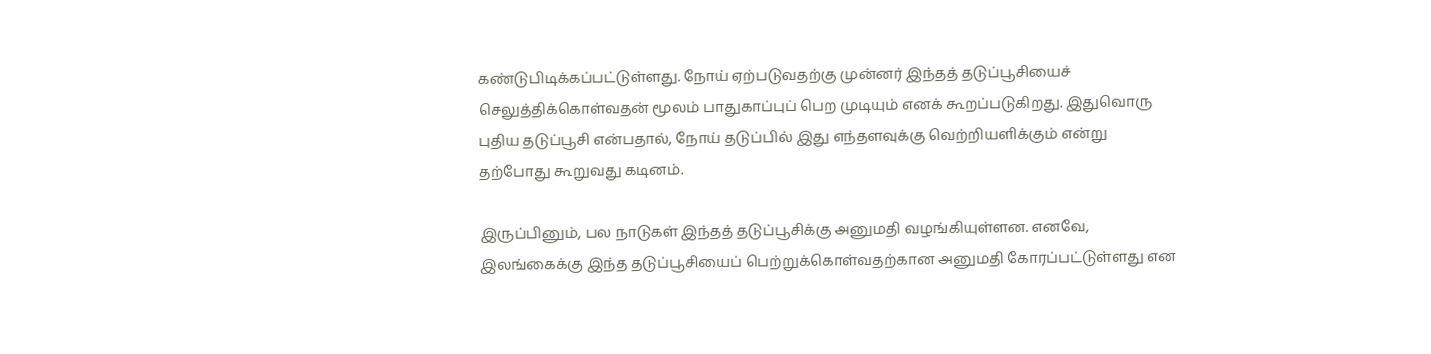கண்டுபிடிக்கப்பட்டுள்ளது. நோய் ஏற்படுவதற்கு முன்னர் இந்தத் தடுப்பூசியைச் செலுத்திக்கொள்வதன் மூலம் பாதுகாப்புப் பெற முடியும் எனக் கூறப்படுகிறது. இதுவொரு புதிய தடுப்பூசி என்பதால், நோய் தடுப்பில் இது எந்தளவுக்கு வெற்றியளிக்கும் என்று தற்போது கூறுவது கடினம்.

இருப்பினும், பல நாடுகள் இந்தத் தடுப்பூசிக்கு அனுமதி வழங்கியுள்ளன. எனவே, இலங்கைக்கு இந்த தடுப்பூசியைப் பெற்றுக்கொள்வதற்கான அனுமதி கோரப்பட்டுள்ளது என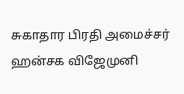சுகாதார பிரதி அமைச்சர் ஹன்சக விஜேமுனி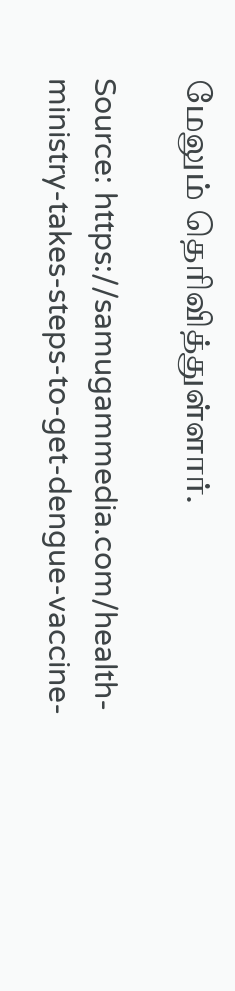மேலும் தெரிவித்துள்ளார்.

Source: https://samugammedia.com/health-ministry-takes-steps-to-get-dengue-vaccine-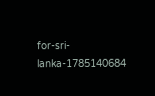for-sri-lanka-1785140684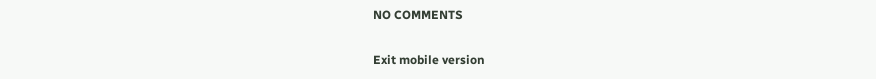NO COMMENTS

Exit mobile version